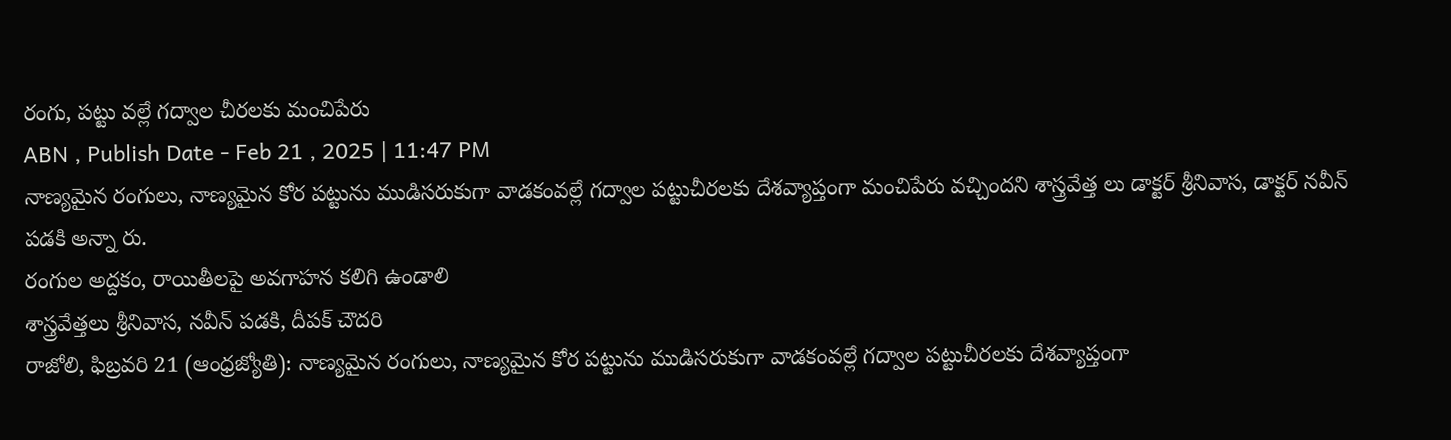రంగు, పట్టు వల్లే గద్వాల చీరలకు మంచిపేరు
ABN , Publish Date - Feb 21 , 2025 | 11:47 PM
నాణ్యమైన రంగులు, నాణ్యమైన కోర పట్టును ముడిసరుకుగా వాడకంవల్లే గద్వాల పట్టుచీరలకు దేశవ్యాప్తంగా మంచిపేరు వచ్చిందని శాస్త్రవేత్త లు డాక్టర్ శ్రీనివాస, డాక్టర్ నవీన్ పడకి అన్నా రు.
రంగుల అద్దకం, రాయితీలపై అవగాహన కలిగి ఉండాలి
శాస్త్రవేత్తలు శ్రీనివాస, నవీన్ పడకి, దీపక్ చౌదరి
రాజోలి, ఫిబ్రవరి 21 (ఆంధ్రజ్యోతి): నాణ్యమైన రంగులు, నాణ్యమైన కోర పట్టును ముడిసరుకుగా వాడకంవల్లే గద్వాల పట్టుచీరలకు దేశవ్యాప్తంగా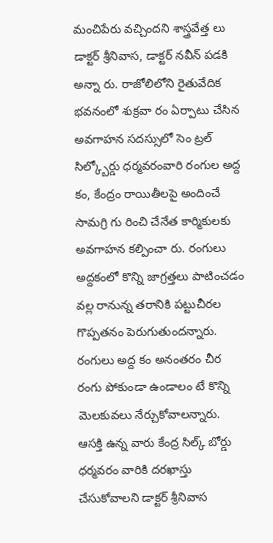మంచిపేరు వచ్చిందని శాస్త్రవేత్త లు డాక్టర్ శ్రీనివాస, డాక్టర్ నవీన్ పడకి అన్నా రు. రాజోలిలోని రైతువేదిక భవనంలో శుక్రవా రం ఏర్పాటు చేసిన అవగాహన సదస్సులో సెం ట్రల్ సిల్క్బోర్డు ధర్మవరంవారి రంగుల అద్ద కం, కేంద్రం రాయితీలపై అందించే సామగ్రి గు రించి చేనేత కార్మికులకు అవగాహన కల్పించా రు. రంగులు అద్దకంలో కొన్ని జాగ్రత్తలు పాటించడం వల్ల రానున్న తరానికి పట్టుచీరల గొప్పతనం పెరుగుతుందన్నారు. రంగులు అద్ద కం అనంతరం చీర రంగు పోకుండా ఉండాలం టే కొన్ని మెలకువలు నేర్చుకోవాలన్నారు. ఆసక్తి ఉన్న వారు కేంద్ర సిల్క్ బోర్డు ధర్మవరం వారికి దరఖాస్తు చేసుకోవాలని డాక్టర్ శ్రీనివాస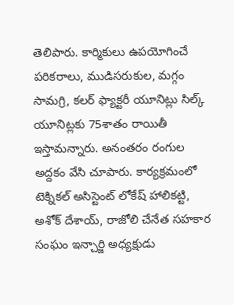తెలిపారు. కార్మికులు ఉపయోగించే పరికరాలు, ముడిసరుకుల, మగ్గం సామగ్రి, కలర్ ఫ్యాక్టరీ యూనిట్లు సిల్క్ యూనిట్లకు 75శాతం రాయితీ ఇస్తామన్నారు. అనంతరం రంగుల అద్దకం వేసి చూపారు. కార్యక్రమంలో టెక్నికల్ అసిస్టెంట్ లోకేష్ హాలికట్టి, అశోక్ దేశాయ్, రాజోలి చేనేత సహకార సంఘం ఇన్చార్జి అధ్యక్షుడు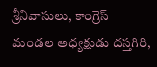శ్రీనివాసులు, కాంగ్రెస్ మండల అధ్యక్షుడు దస్తగిరి,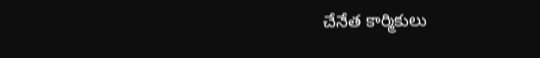చేనేత కార్మికులు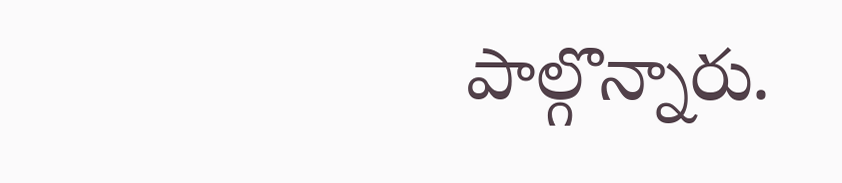పాల్గొన్నారు.